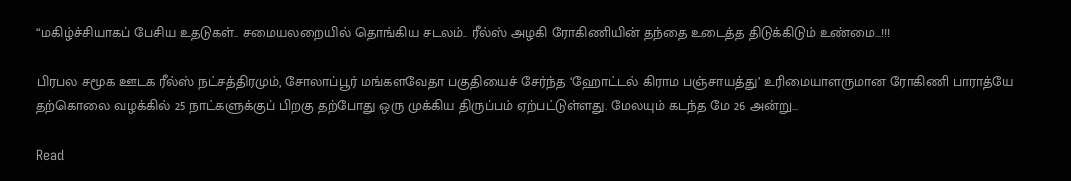“மகிழ்ச்சியாகப் பேசிய உதடுகள்.. சமையலறையில் தொங்கிய சடலம்.. ரீல்ஸ் அழகி ரோகிணியின் தந்தை உடைத்த திடுக்கிடும் உண்மை…!!!

பிரபல சமூக ஊடக ரீல்ஸ் நட்சத்திரமும், சோலாப்பூர் மங்களவேதா பகுதியைச் சேர்ந்த ‘ஹோட்டல் கிராம பஞ்சாயத்து’ உரிமையாளருமான ரோகிணி பாராத்யே தற்கொலை வழக்கில் 25 நாட்களுக்குப் பிறகு தற்போது ஒரு முக்கிய திருப்பம் ஏற்பட்டுள்ளது. மேலயும் கடந்த மே 26 அன்று…

Read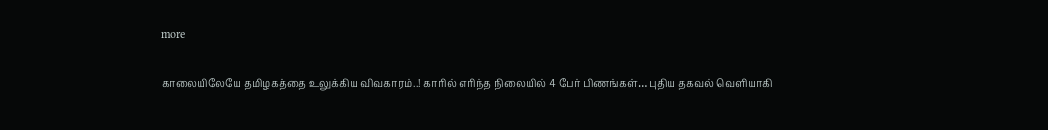more

காலையிலேயே தமிழகத்தை உலுக்கிய விவகாரம்..! காரில் எரிந்த நிலையில் 4 பேர் பிணங்கள்… புதிய தகவல் வெளியாகி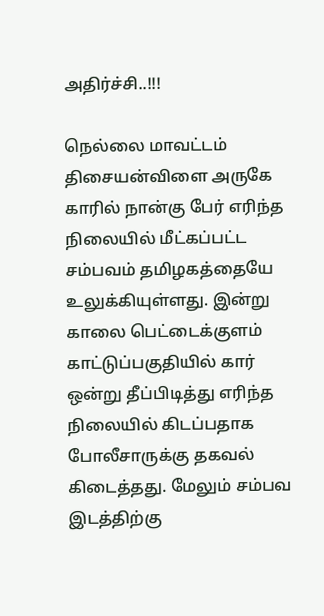அதிர்ச்சி..!!!

நெல்லை மாவட்டம் திசையன்விளை அருகே காரில் நான்கு பேர் எரிந்த நிலையில் மீட்கப்பட்ட சம்பவம் தமிழகத்தையே உலுக்கியுள்ளது. இன்று காலை பெட்டைக்குளம் காட்டுப்பகுதியில் கார் ஒன்று தீப்பிடித்து எரிந்த நிலையில் கிடப்பதாக போலீசாருக்கு தகவல் கிடைத்தது. மேலும் சம்பவ இடத்திற்கு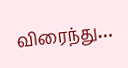விரைந்து…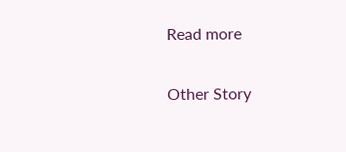Read more

Other Story